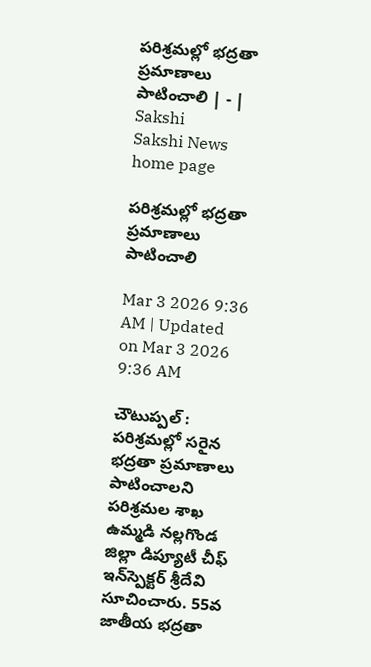పరిశ్రమల్లో భద్రతా ప్రమాణాలు పాటించాలి | - | Sakshi
Sakshi News home page

పరిశ్రమల్లో భద్రతా ప్రమాణాలు పాటించాలి

Mar 3 2026 9:36 AM | Updated on Mar 3 2026 9:36 AM

చౌటుప్పల్‌ : పరిశ్రమల్లో సరైన భద్రతా ప్రమాణాలు పాటించాలని పరిశ్రమల శాఖ ఉమ్మడి నల్లగొండ జిల్లా డిప్యూటీ చీఫ్‌ ఇన్‌స్పెక్టర్‌ శ్రీదేవి సూచించారు. 55వ జాతీయ భద్రతా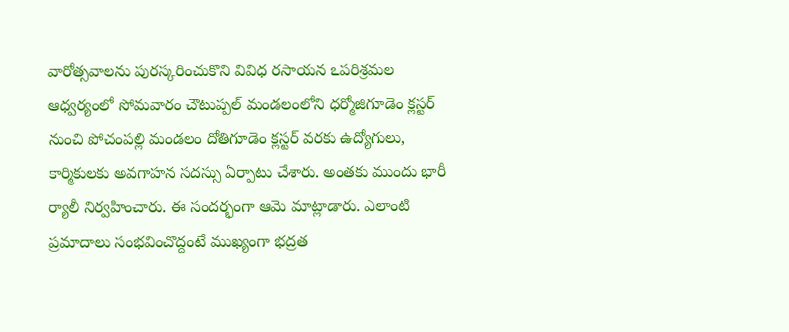వారోత్సవాలను పురస్కరించుకొని వివిధ రసాయన ఽపరిశ్రమల ఆధ్వర్యంలో సోమవారం చౌటుప్పల్‌ మండలంలోని ధర్మోజిగూడెం క్లస్టర్‌ నుంచి పోచంపల్లి మండలం దోతిగూడెం క్లస్టర్‌ వరకు ఉద్యోగులు, కార్మికులకు అవగాహన సదస్సు ఏర్పాటు చేశారు. అంతకు ముందు భారీ ర్యాలీ నిర్వహించారు. ఈ సందర్భంగా ఆమె మాట్లాడారు. ఎలాంటి ప్రమాదాలు సంభవించొద్దంటే ముఖ్యంగా భద్రత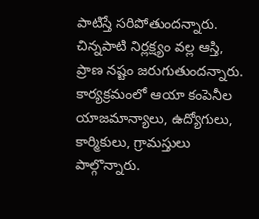పాటిస్తే సరిపోతుందన్నారు. చిన్నపాటి నిర్లక్ష్యం వల్ల ఆస్తి, ప్రాణ నష్టం జరుగుతుందన్నారు. కార్యక్రమంలో ఆయా కంపెనీల యాజమాన్యాలు, ఉద్యోగులు, కార్మికులు, గ్రామస్తులు పాల్గొన్నారు.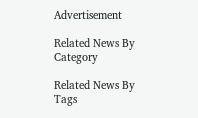Advertisement

Related News By Category

Related News By Tags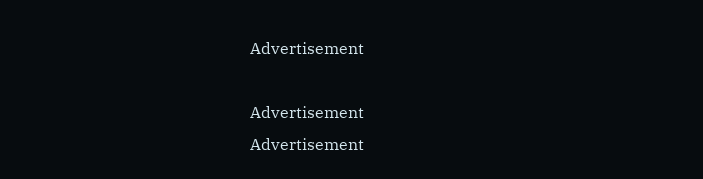Advertisement

Advertisement
Advertisement